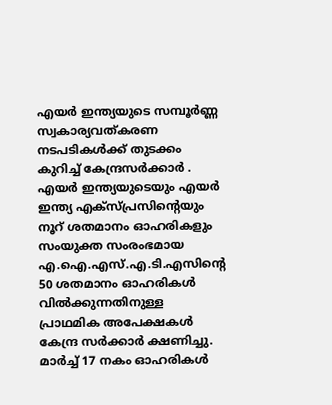എയർ ഇന്ത്യയുടെ സമ്പൂർണ്ണ സ്വകാര്യവത്കരണ നടപടികൾക്ക് തുടക്കം കുറിച്ച് കേന്ദ്രസർക്കാർ . എയർ ഇന്ത്യയുടെയും എയർ ഇന്ത്യ എക്സ്പ്രസിന്റെയും നൂറ് ശതമാനം ഓഹരികളും സംയുക്ത സംരംഭമായ എ.ഐ.എസ്.എ.ടി.എസിന്റെ 50 ശതമാനം ഓഹരികൾ വിൽക്കുന്നതിനുള്ള പ്രാഥമിക അപേക്ഷകൾ കേന്ദ്ര സർക്കാർ ക്ഷണിച്ചു. മാർച്ച് 17 നകം ഓഹരികൾ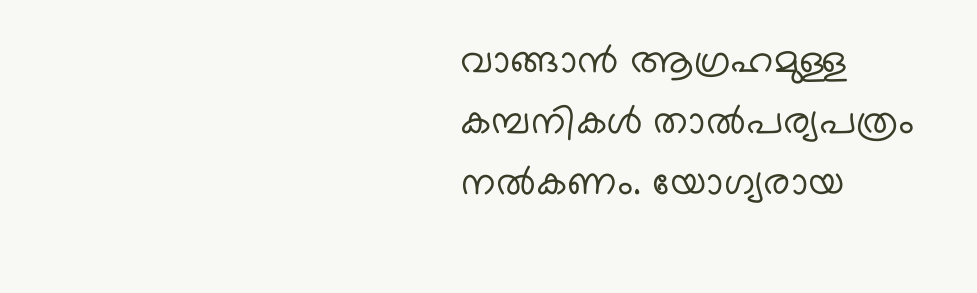വാങ്ങാൻ ആഗ്രഹമുള്ള കമ്പനികൾ താൽപര്യപത്രം നൽകണം. യോഗ്യരായ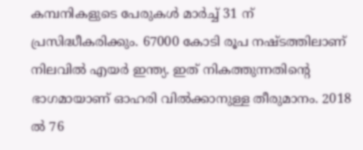കമ്പനികളുടെ പേരുകൾ മാർച്ച് 31 ന് പ്രസിദ്ധീകരിക്കും. 67000 കോടി രൂപ നഷ്ടത്തിലാണ് നിലവിൽ എയർ ഇന്ത്യ. ഇത് നികത്തുന്നതിന്റെ ഭാഗമായാണ് ഓഹരി വിൽക്കാനുള്ള തീരുമാനം. 2018 ൽ 76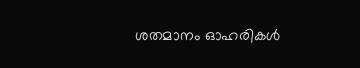ശതമാനം ഓഹരികൾ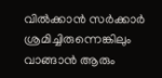വിൽക്കാൻ സർക്കാർ ശ്രമിച്ചിരുന്നെങ്കിലും വാങ്ങാൻ ആരും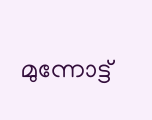മുന്നോട്ട്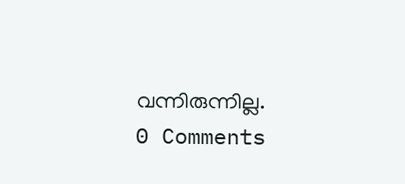വന്നിരുന്നില്ല.
0 Comments